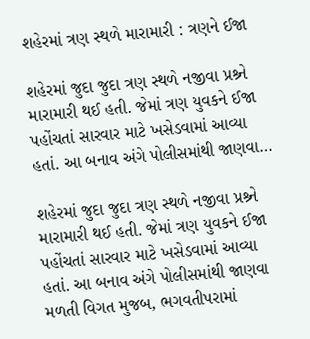શહેરમાં ત્રણ સ્થળે મારામારી : ત્રણને ઈજા

શહેરમાં જુદા જુદા ત્રણ સ્થળે નજીવા પ્રશ્ર્ને મારામારી થઈ હતી. જેમાં ત્રણ યુવકને ઈજા પહોંચતાં સારવાર માટે ખસેડવામાં આવ્યા હતાં. આ બનાવ અંગે પોલીસમાંથી જાણવા…

શહેરમાં જુદા જુદા ત્રણ સ્થળે નજીવા પ્રશ્ર્ને મારામારી થઈ હતી. જેમાં ત્રણ યુવકને ઈજા પહોંચતાં સારવાર માટે ખસેડવામાં આવ્યા હતાં. આ બનાવ અંગે પોલીસમાંથી જાણવા મળતી વિગત મુજબ, ભગવતીપરામાં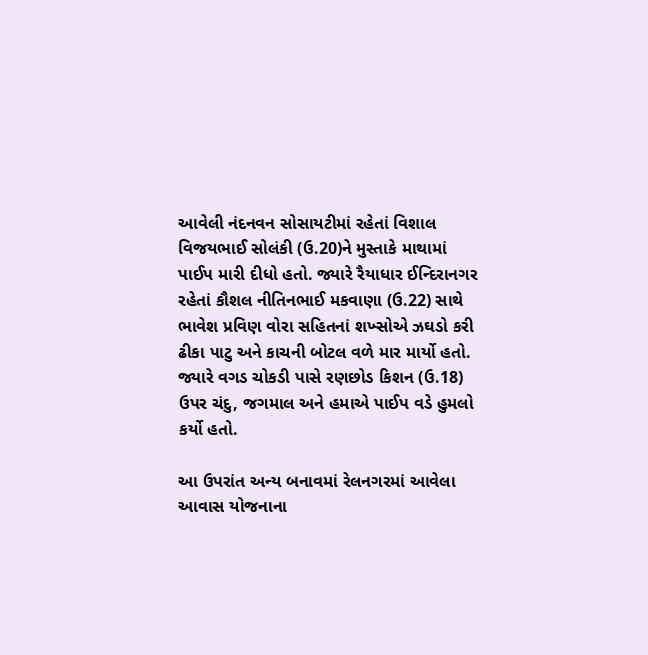આવેલી નંદનવન સોસાયટીમાં રહેતાં વિશાલ વિજયભાઈ સોલંકી (ઉ.20)ને મુસ્તાકે માથામાં પાઈપ મારી દીધો હતો. જ્યારે રૈયાધાર ઈન્દિરાનગર રહેતાં કૌશલ નીતિનભાઈ મકવાણા (ઉ.22) સાથે ભાવેશ પ્રવિણ વોરા સહિતનાં શખ્સોએ ઝઘડો કરી ઢીકા પાટુ અને કાચની બોટલ વળે માર માર્યો હતો. જ્યારે વગડ ચોકડી પાસે રણછોડ કિશન (ઉ.18) ઉપર ચંદુ, જગમાલ અને હમાએ પાઈપ વડે હુમલો કર્યો હતો.

આ ઉપરાંત અન્ય બનાવમાં રેલનગરમાં આવેલા આવાસ યોજનાના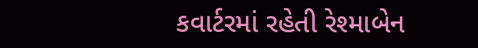કવાર્ટરમાં રહેતી રેશ્માબેન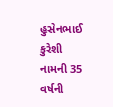હુસેનભાઈ કુરેશી નામની 35 વર્ષની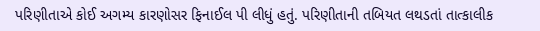પરિણીતાએ કોઈ અગમ્ય કારણોસર ફિનાઈલ પી લીધું હતું. પરિણીતાની તબિયત લથડતાં તાત્કાલીક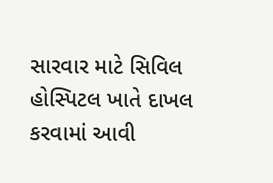સારવાર માટે સિવિલ હોસ્પિટલ ખાતે દાખલ કરવામાં આવી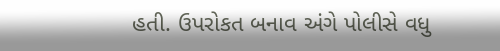હતી. ઉપરોકત બનાવ અંગે પોલીસે વધુ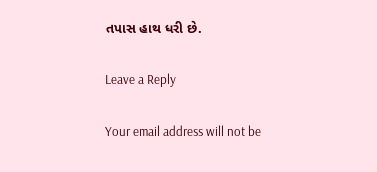તપાસ હાથ ધરી છે.

Leave a Reply

Your email address will not be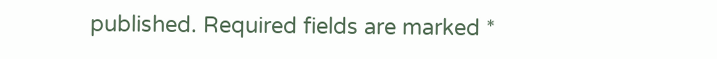published. Required fields are marked *